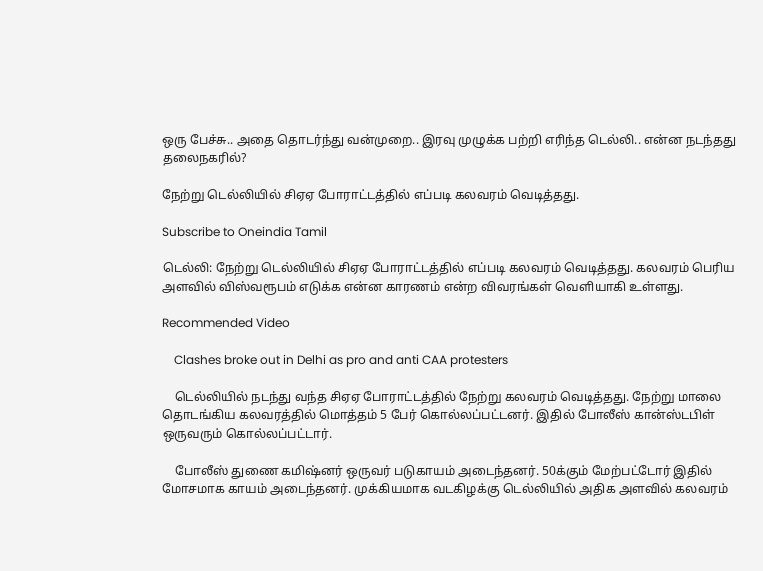ஒரு பேச்சு.. அதை தொடர்ந்து வன்முறை.. இரவு முழுக்க பற்றி எரிந்த டெல்லி.. என்ன நடந்தது தலைநகரில்?

நேற்று டெல்லியில் சிஏஏ போராட்டத்தில் எப்படி கலவரம் வெடித்தது.

Subscribe to Oneindia Tamil

டெல்லி: நேற்று டெல்லியில் சிஏஏ போராட்டத்தில் எப்படி கலவரம் வெடித்தது. கலவரம் பெரிய அளவில் விஸ்வரூபம் எடுக்க என்ன காரணம் என்ற விவரங்கள் வெளியாகி உள்ளது.

Recommended Video

    Clashes broke out in Delhi as pro and anti CAA protesters

    டெல்லியில் நடந்து வந்த சிஏஏ போராட்டத்தில் நேற்று கலவரம் வெடித்தது. நேற்று மாலை தொடங்கிய கலவரத்தில் மொத்தம் 5 பேர் கொல்லப்பட்டனர். இதில் போலீஸ் கான்ஸ்டபிள் ஒருவரும் கொல்லப்பட்டார்.

    போலீஸ் துணை கமிஷ்னர் ஒருவர் படுகாயம் அடைந்தனர். 50க்கும் மேற்பட்டோர் இதில் மோசமாக காயம் அடைந்தனர். முக்கியமாக வடகிழக்கு டெல்லியில் அதிக அளவில் கலவரம்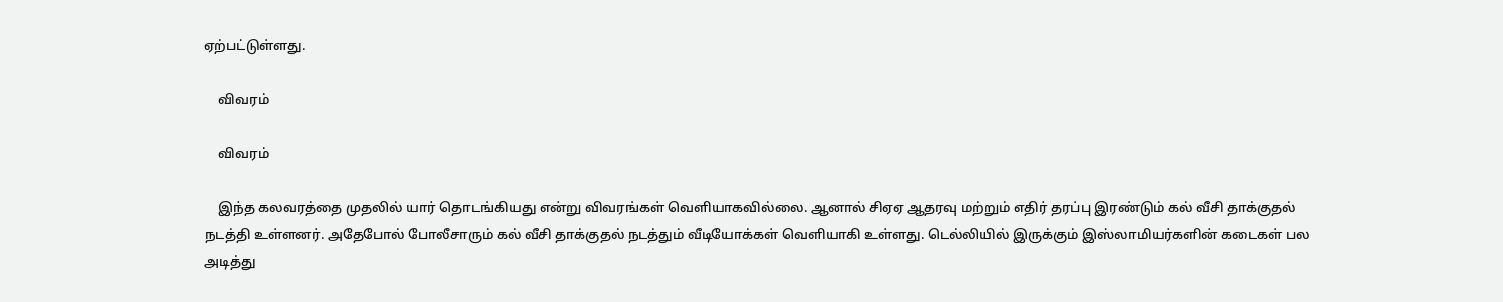ஏற்பட்டுள்ளது.

    விவரம்

    விவரம்

    இந்த கலவரத்தை முதலில் யார் தொடங்கியது என்று விவரங்கள் வெளியாகவில்லை. ஆனால் சிஏஏ ஆதரவு மற்றும் எதிர் தரப்பு இரண்டும் கல் வீசி தாக்குதல் நடத்தி உள்ளனர். அதேபோல் போலீசாரும் கல் வீசி தாக்குதல் நடத்தும் வீடியோக்கள் வெளியாகி உள்ளது. டெல்லியில் இருக்கும் இஸ்லாமியர்களின் கடைகள் பல அடித்து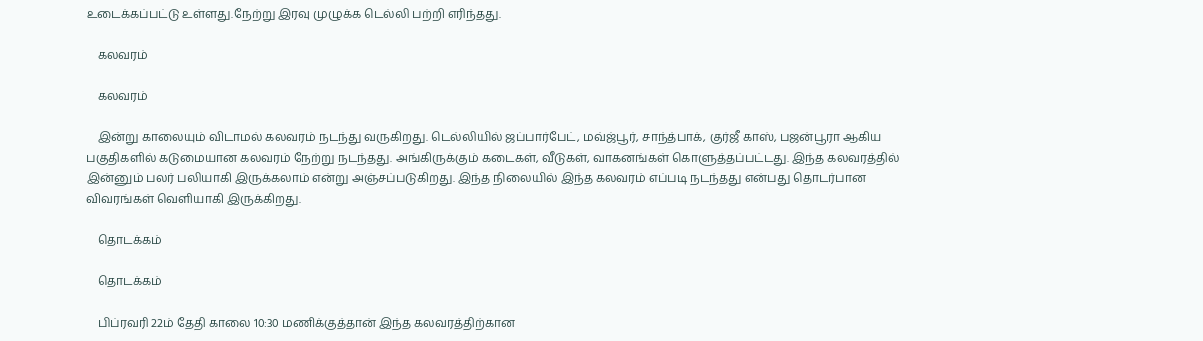உடைக்கப்பட்டு உள்ளது.நேற்று இரவு முழுக்க டெல்லி பற்றி எரிந்தது.

    கலவரம்

    கலவரம்

    இன்று காலையும் விடாமல் கலவரம் நடந்து வருகிறது. டெல்லியில் ஜப்பார்பேட், மவ்ஜ்பூர், சாந்த்பாக், குர்ஜீ காஸ், பஜன்பூரா ஆகிய பகுதிகளில் கடுமையான கலவரம் நேற்று நடந்தது. அங்கிருக்கும் கடைகள், வீடுகள், வாகனங்கள் கொளுத்தப்பட்டது. இந்த கலவரத்தில் இன்னும் பலர் பலியாகி இருக்கலாம் என்று அஞ்சப்படுகிறது. இந்த நிலையில் இந்த கலவரம் எப்படி நடந்தது என்பது தொடர்பான விவரங்கள் வெளியாகி இருக்கிறது.

    தொடக்கம்

    தொடக்கம்

    பிப்ரவரி 22ம் தேதி காலை 10:30 மணிக்குத்தான் இந்த கலவரத்திற்கான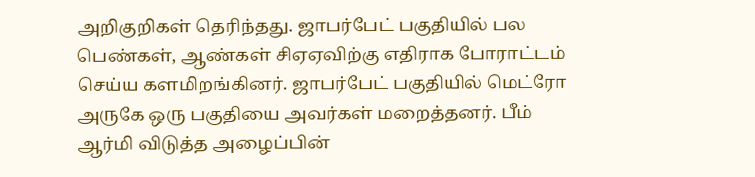அறிகுறிகள் தெரிந்தது. ஜாபர்பேட் பகுதியில் பல பெண்கள், ஆண்கள் சிஏஏவிற்கு எதிராக போராட்டம் செய்ய களமிறங்கினர். ஜாபர்பேட் பகுதியில் மெட்ரோ அருகே ஒரு பகுதியை அவர்கள் மறைத்தனர். பீம் ஆர்மி விடுத்த அழைப்பின்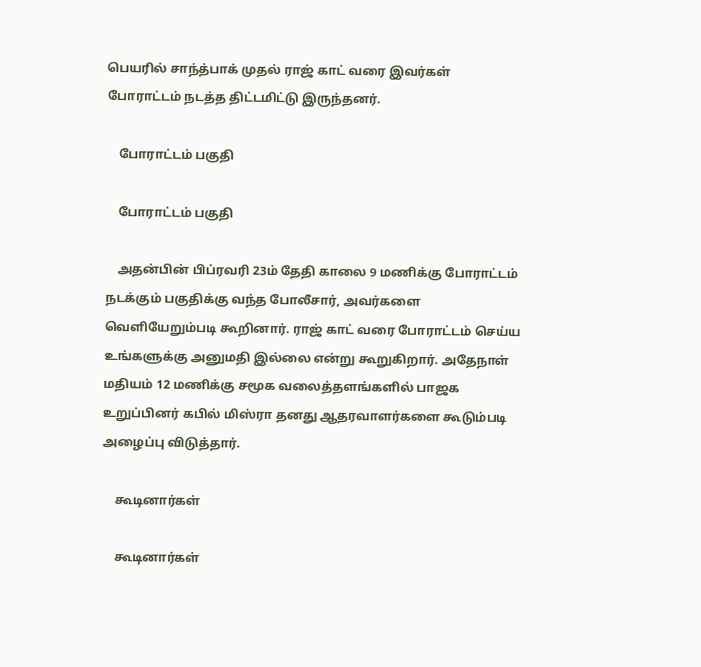பெயரில் சாந்த்பாக் முதல் ராஜ் காட் வரை இவர்கள் போராட்டம் நடத்த திட்டமிட்டு இருந்தனர்.

    போராட்டம் பகுதி

    போராட்டம் பகுதி

    அதன்பின் பிப்ரவரி 23ம் தேதி காலை 9 மணிக்கு போராட்டம் நடக்கும் பகுதிக்கு வந்த போலீசார், அவர்களை வெளியேறும்படி கூறினார். ராஜ் காட் வரை போராட்டம் செய்ய உங்களுக்கு அனுமதி இல்லை என்று கூறுகிறார். அதேநாள் மதியம் 12 மணிக்கு சமூக வலைத்தளங்களில் பாஜக உறுப்பினர் கபில் மிஸ்ரா தனது ஆதரவாளர்களை கூடும்படி அழைப்பு விடுத்தார்.

    கூடினார்கள்

    கூடினார்கள்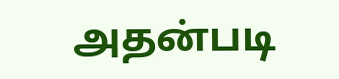அதன்படி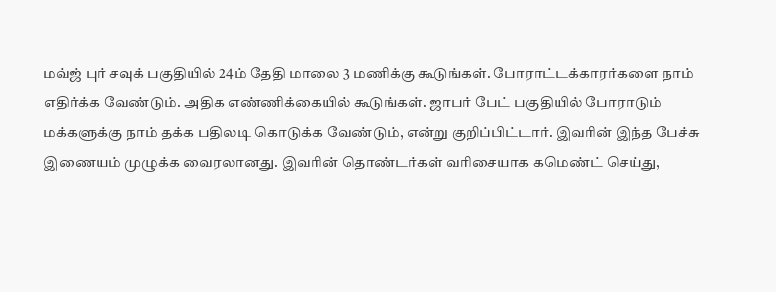மவ்ஜ் புர் சவுக் பகுதியில் 24ம் தேதி மாலை 3 மணிக்கு கூடுங்கள். போராட்டக்காரர்களை நாம் எதிர்க்க வேண்டும். அதிக எண்ணிக்கையில் கூடுங்கள். ஜாபர் பேட் பகுதியில் போராடும் மக்களுக்கு நாம் தக்க பதிலடி கொடுக்க வேண்டும், என்று குறிப்பிட்டார். இவரின் இந்த பேச்சு இணையம் முழுக்க வைரலானது. இவரின் தொண்டர்கள் வரிசையாக கமெண்ட் செய்து,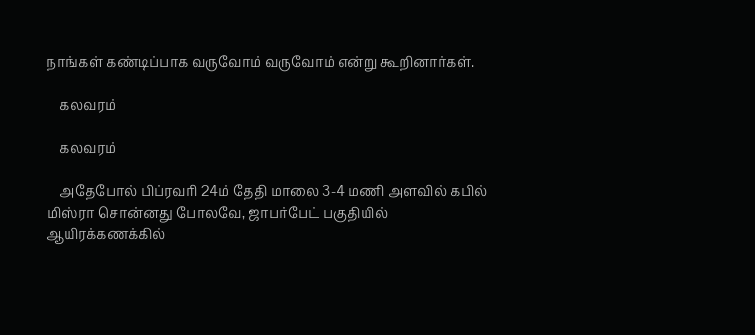நாங்கள் கண்டிப்பாக வருவோம் வருவோம் என்று கூறினார்கள்.

    கலவரம்

    கலவரம்

    அதேபோல் பிப்ரவரி 24ம் தேதி மாலை 3-4 மணி அளவில் கபில் மிஸ்ரா சொன்னது போலவே, ஜாபர்பேட் பகுதியில் ஆயிரக்கணக்கில்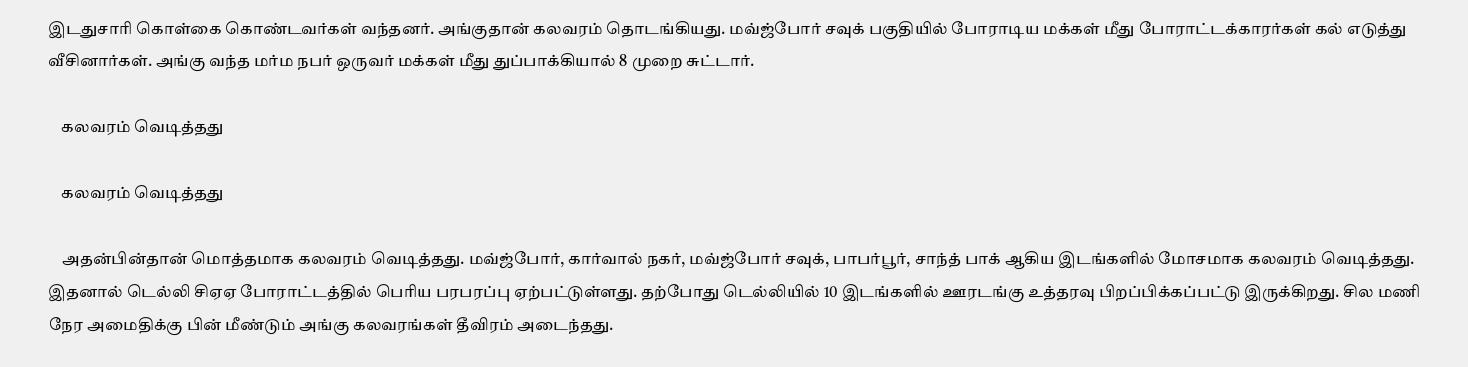இடதுசாரி கொள்கை கொண்டவர்கள் வந்தனர். அங்குதான் கலவரம் தொடங்கியது. மவ்ஜ்போர் சவுக் பகுதியில் போராடிய மக்கள் மீது போராட்டக்காரர்கள் கல் எடுத்து வீசினார்கள். அங்கு வந்த மர்ம நபர் ஒருவர் மக்கள் மீது துப்பாக்கியால் 8 முறை சுட்டார்.

    கலவரம் வெடித்தது

    கலவரம் வெடித்தது

    அதன்பின்தான் மொத்தமாக கலவரம் வெடித்தது. மவ்ஜ்போர், கார்வால் நகர், மவ்ஜ்போர் சவுக், பாபர்பூர், சாந்த் பாக் ஆகிய இடங்களில் மோசமாக கலவரம் வெடித்தது. இதனால் டெல்லி சிஏஏ போராட்டத்தில் பெரிய பரபரப்பு ஏற்பட்டுள்ளது. தற்போது டெல்லியில் 10 இடங்களில் ஊரடங்கு உத்தரவு பிறப்பிக்கப்பட்டு இருக்கிறது. சில மணி நேர அமைதிக்கு பின் மீண்டும் அங்கு கலவரங்கள் தீவிரம் அடைந்தது.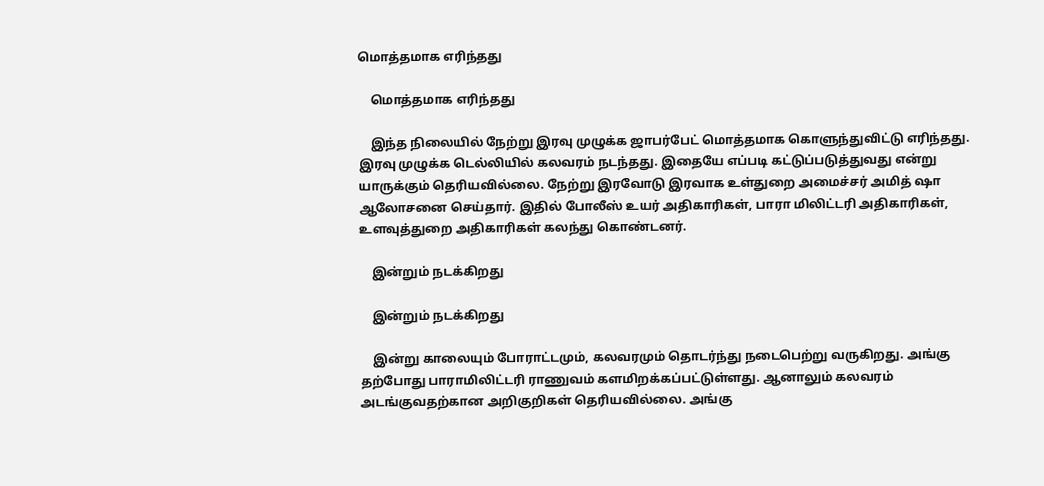மொத்தமாக எரிந்தது

    மொத்தமாக எரிந்தது

    இந்த நிலையில் நேற்று இரவு முழுக்க ஜாபர்பேட் மொத்தமாக கொளுந்துவிட்டு எரிந்தது. இரவு முழுக்க டெல்லியில் கலவரம் நடந்தது. இதையே எப்படி கட்டுப்படுத்துவது என்று யாருக்கும் தெரியவில்லை. நேற்று இரவோடு இரவாக உள்துறை அமைச்சர் அமித் ஷா ஆலோசனை செய்தார். இதில் போலீஸ் உயர் அதிகாரிகள், பாரா மிலிட்டரி அதிகாரிகள், உளவுத்துறை அதிகாரிகள் கலந்து கொண்டனர்.

    இன்றும் நடக்கிறது

    இன்றும் நடக்கிறது

    இன்று காலையும் போராட்டமும், கலவரமும் தொடர்ந்து நடைபெற்று வருகிறது. அங்கு தற்போது பாராமிலிட்டரி ராணுவம் களமிறக்கப்பட்டுள்ளது. ஆனாலும் கலவரம் அடங்குவதற்கான அறிகுறிகள் தெரியவில்லை. அங்கு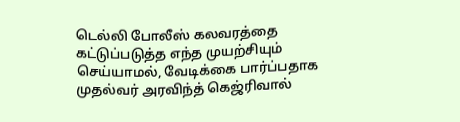டெல்லி போலீஸ் கலவரத்தை கட்டுப்படுத்த எந்த முயற்சியும் செய்யாமல், வேடிக்கை பார்ப்பதாக முதல்வர் அரவிந்த் கெஜ்ரிவால்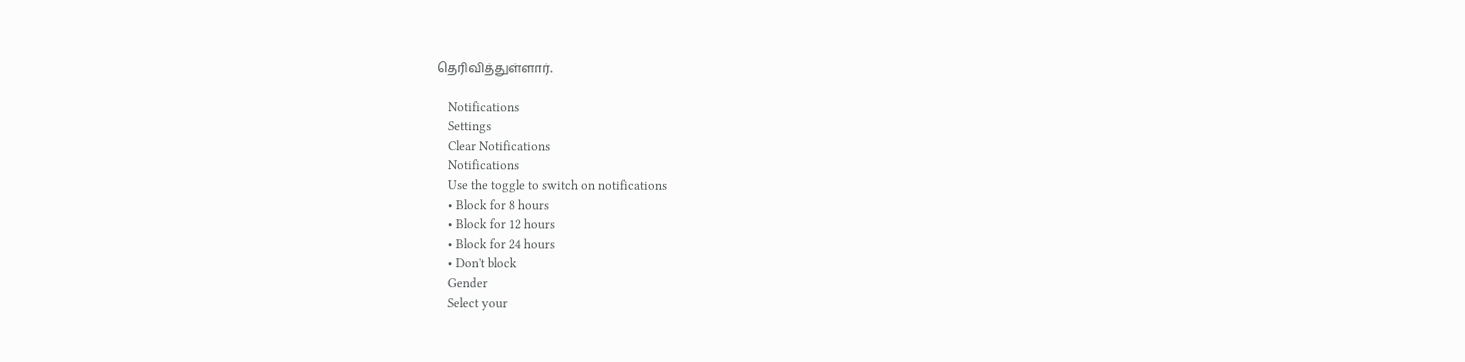தெரிவித்துள்ளார்.

    Notifications
    Settings
    Clear Notifications
    Notifications
    Use the toggle to switch on notifications
    • Block for 8 hours
    • Block for 12 hours
    • Block for 24 hours
    • Don't block
    Gender
    Select your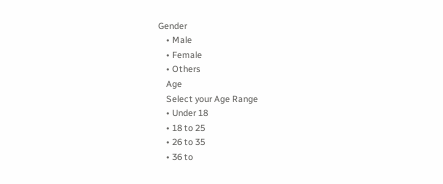Gender
    • Male
    • Female
    • Others
    Age
    Select your Age Range
    • Under 18
    • 18 to 25
    • 26 to 35
    • 36 to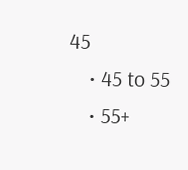45
    • 45 to 55
    • 55+